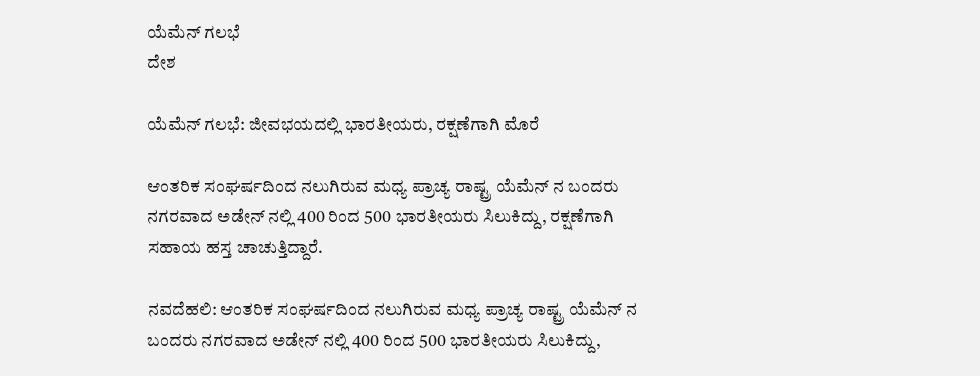ಯೆಮೆನ್ ಗಲಭೆ
ದೇಶ

ಯೆಮೆನ್ ಗಲಭೆ: ಜೀವಭಯದಲ್ಲಿ ಭಾರತೀಯರು, ರಕ್ಷಣೆಗಾಗಿ ಮೊರೆ

ಆಂತರಿಕ ಸಂಘರ್ಷದಿಂದ ನಲುಗಿರುವ ಮಧ್ಯ ಪ್ರಾಚ್ಯ ರಾಷ್ಟ್ರ ಯೆಮೆನ್ ನ ಬಂದರು ನಗರವಾದ ಅಡೇನ್ ನಲ್ಲಿ 400 ರಿಂದ 500 ಭಾರತೀಯರು ಸಿಲುಕಿದ್ದು, ರಕ್ಷಣೆಗಾಗಿ ಸಹಾಯ ಹಸ್ತ ಚಾಚುತ್ತಿದ್ದಾರೆ.

ನವದೆಹಲಿ: ಆಂತರಿಕ ಸಂಘರ್ಷದಿಂದ ನಲುಗಿರುವ ಮಧ್ಯ ಪ್ರಾಚ್ಯ ರಾಷ್ಟ್ರ ಯೆಮೆನ್ ನ ಬಂದರು ನಗರವಾದ ಅಡೇನ್ ನಲ್ಲಿ 400 ರಿಂದ 500 ಭಾರತೀಯರು ಸಿಲುಕಿದ್ದು,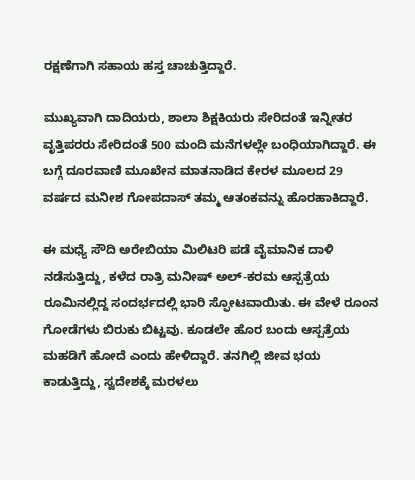ರಕ್ಷಣೆಗಾಗಿ ಸಹಾಯ ಹಸ್ತ ಚಾಚುತ್ತಿದ್ದಾರೆ.

ಮುಖ್ಯವಾಗಿ ದಾದಿಯರು, ಶಾಲಾ ಶಿಕ್ಷಕಿಯರು ಸೇರಿದಂತೆ ಇನ್ನೀತರ ವೃತ್ತಿಪರರು ಸೇರಿದಂತೆ 500 ಮಂದಿ ಮನೆಗಳಲ್ಲೇ ಬಂಧಿಯಾಗಿದ್ದಾರೆ. ಈ ಬಗ್ಗೆ ದೂರವಾಣಿ ಮೂಖೇನ ಮಾತನಾಡಿದ ಕೇರಳ ಮೂಲದ 29 ವರ್ಷದ ಮನೀಶ ಗೋಪದಾಸ್ ತಮ್ಮ ಆತಂಕವನ್ನು ಹೊರಹಾಕಿದ್ದಾರೆ.

ಈ ಮಧ್ಯೆ ಸೌದಿ ಅರೇಬಿಯಾ ಮಿಲಿಟರಿ ಪಡೆ ವೈಮಾನಿಕ ದಾಳಿ ನಡೆಸುತ್ತಿದ್ದು, ಕಳೆದ ರಾತ್ರಿ ಮನೀಷ್ ಅಲ್-ಕರಮ ಆಸ್ಪತ್ರೆಯ ರೂಮಿನಲ್ಲಿದ್ದ ಸಂದರ್ಭದಲ್ಲಿ ಭಾರಿ ಸ್ಫೋಟವಾಯಿತು. ಈ ವೇಳೆ ರೂಂನ ಗೋಡೆಗಳು ಬಿರುಕು ಬಿಟ್ಟವು. ಕೂಡಲೇ ಹೊರ ಬಂದು ಆಸ್ಪತ್ರೆಯ ಮಹಡಿಗೆ ಹೋದೆ ಎಂದು ಹೇಳಿದ್ದಾರೆ. ತನಗಿಲ್ಲಿ ಜೀವ ಭಯ ಕಾಡುತ್ತಿದ್ದು, ಸ್ವದೇಶಕ್ಕೆ ಮರಳಲು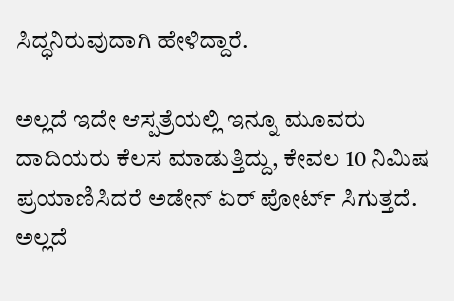ಸಿದ್ಧನಿರುವುದಾಗಿ ಹೇಳಿದ್ದಾರೆ.

ಅಲ್ಲದೆ ಇದೇ ಆಸ್ಪತ್ರೆಯಲ್ಲಿ ಇನ್ನೂ ಮೂವರು ದಾದಿಯರು ಕೆಲಸ ಮಾಡುತ್ತಿದ್ದು, ಕೇವಲ 10 ನಿಮಿಷ ಪ್ರಯಾಣಿಸಿದರೆ ಅಡೇನ್ ಏರ್ ಪೋರ್ಟ್ ಸಿಗುತ್ತದೆ. ಅಲ್ಲದೆ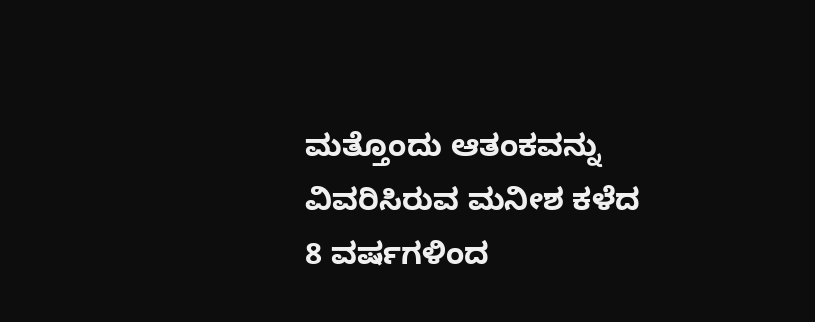ಮತ್ತೊಂದು ಆತಂಕವನ್ನು ವಿವರಿಸಿರುವ ಮನೀಶ ಕಳೆದ 8 ವರ್ಷಗಳಿಂದ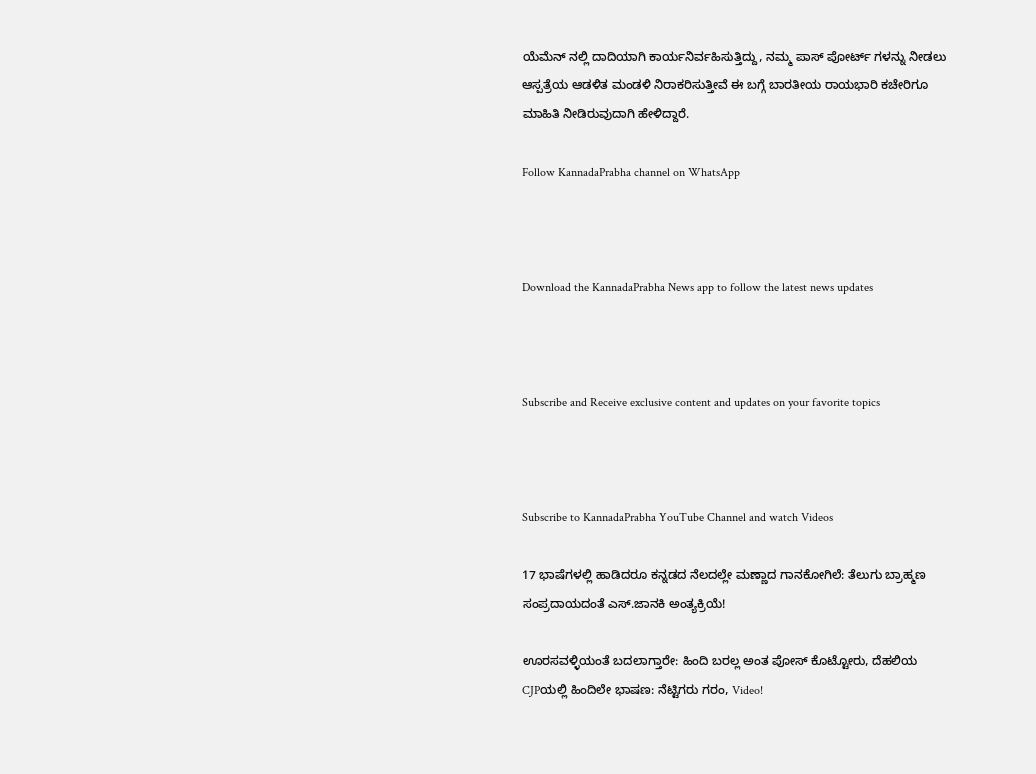ಯೆಮೆನ್ ನಲ್ಲಿ ದಾದಿಯಾಗಿ ಕಾರ್ಯನಿರ್ವಹಿಸುತ್ತಿದ್ದು, ನಮ್ಮ ಪಾಸ್ ಪೋರ್ಟ್ ಗಳನ್ನು ನೀಡಲು ಆಸ್ಪತ್ರೆಯ ಆಡಳಿತ ಮಂಡಳಿ ನಿರಾಕರಿಸುತ್ತೀವೆ ಈ ಬಗ್ಗೆ ಬಾರತೀಯ ರಾಯಭಾರಿ ಕಚೇರಿಗೂ ಮಾಹಿತಿ ನೀಡಿರುವುದಾಗಿ ಹೇಳಿದ್ದಾರೆ.

Follow KannadaPrabha channel on WhatsApp



Download the KannadaPrabha News app to follow the latest news updates



Subscribe and Receive exclusive content and updates on your favorite topics



Subscribe to KannadaPrabha YouTube Channel and watch Videos

17 ಭಾಷೆಗಳಲ್ಲಿ ಹಾಡಿದರೂ ಕನ್ನಡದ ನೆಲದಲ್ಲೇ ಮಣ್ಣಾದ ಗಾನಕೋಗಿಲೆ: ತೆಲುಗು ಬ್ರಾಹ್ಮಣ ಸಂಪ್ರದಾಯದಂತೆ ಎಸ್.ಜಾನಕಿ ಅಂತ್ಯಕ್ರಿಯೆ!

ಊರಸವಳ್ಳಿಯಂತೆ ಬದಲಾಗ್ತಾರೇ: ಹಿಂದಿ ಬರಲ್ಲ ಅಂತ ಪೋಸ್ ಕೊಟ್ಟೋರು, ದೆಹಲಿಯ CJPಯಲ್ಲಿ ಹಿಂದಿಲೇ ಭಾಷಣ: ನೆಟ್ಟಿಗರು ಗರಂ, Video!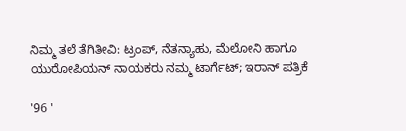ನಿಮ್ಮ ತಲೆ ತೆಗಿತೀವಿ: ಟ್ರಂಪ್, ನೆತನ್ಯಾಹು, ಮೆಲೋನಿ ಹಾಗೂ ಯುರೋಪಿಯನ್ ನಾಯಕರು ನಮ್ಮ ಟಾರ್ಗೆಟ್; ಇರಾನ್ ಪತ್ರಿಕೆ

'96 '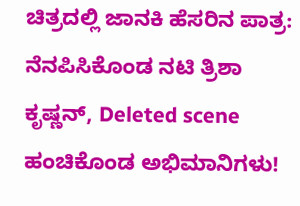ಚಿತ್ರದಲ್ಲಿ ಜಾನಕಿ ಹೆಸರಿನ ಪಾತ್ರ: ನೆನಪಿಸಿಕೊಂಡ ನಟಿ ತ್ರಿಶಾ ಕೃಷ್ಣನ್, Deleted scene ಹಂಚಿಕೊಂಡ ಅಭಿಮಾನಿಗಳು!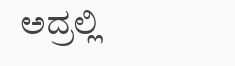ಅದ್ರಲ್ಲಿ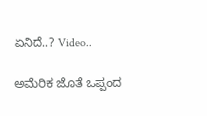ಏನಿದೆ..? Video..

ಅಮೆರಿಕ ಜೊತೆ ಒಪ್ಪಂದ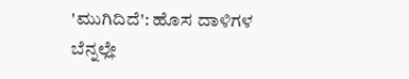'ಮುಗಿದಿದೆ': ಹೊಸ ದಾಳಿಗಳ ಬೆನ್ನಲ್ಲೇ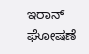ಇರಾನ್ ಘೋಷಣೆ